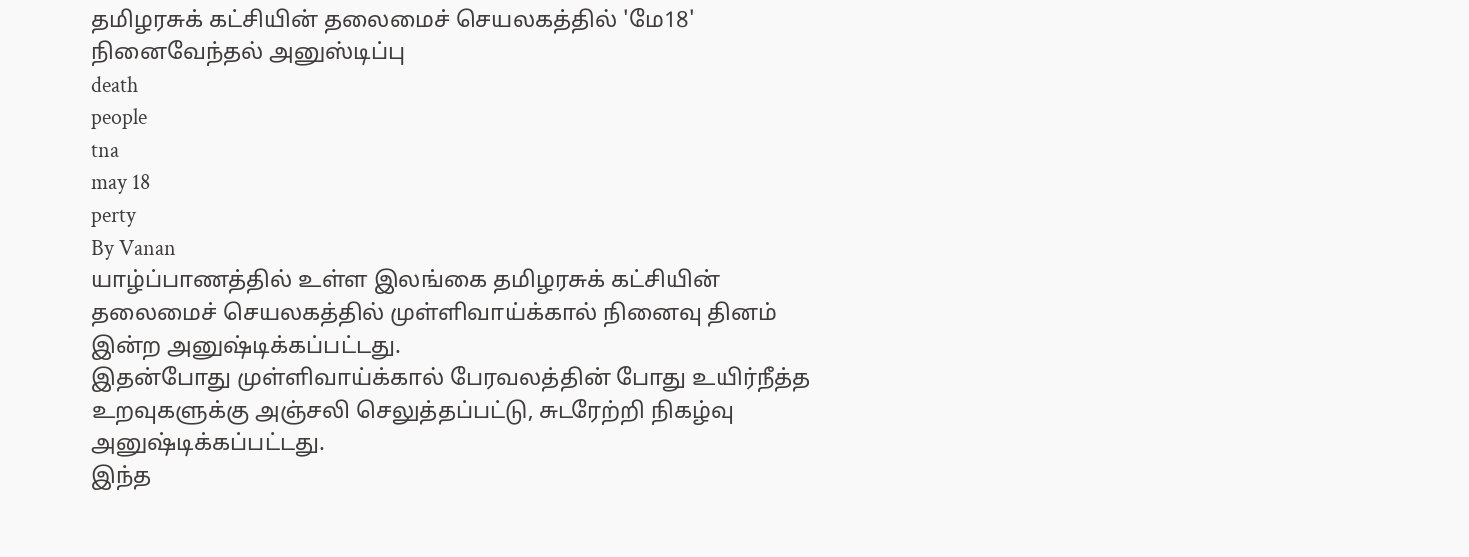தமிழரசுக் கட்சியின் தலைமைச் செயலகத்தில் 'மே18' நினைவேந்தல் அனுஸ்டிப்பு
death
people
tna
may 18
perty
By Vanan
யாழ்ப்பாணத்தில் உள்ள இலங்கை தமிழரசுக் கட்சியின் தலைமைச் செயலகத்தில் முள்ளிவாய்க்கால் நினைவு தினம் இன்ற அனுஷ்டிக்கப்பட்டது.
இதன்போது முள்ளிவாய்க்கால் பேரவலத்தின் போது உயிர்நீத்த உறவுகளுக்கு அஞ்சலி செலுத்தப்பட்டு, சுடரேற்றி நிகழ்வு அனுஷ்டிக்கப்பட்டது.
இந்த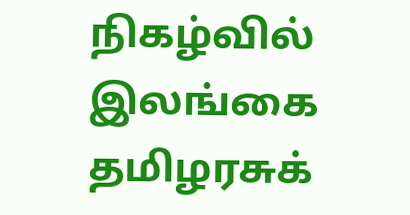நிகழ்வில் இலங்கை தமிழரசுக்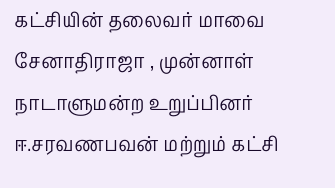கட்சியின் தலைவர் மாவை சேனாதிராஜா , முன்னாள் நாடாளுமன்ற உறுப்பினர் ஈ.சரவணபவன் மற்றும் கட்சி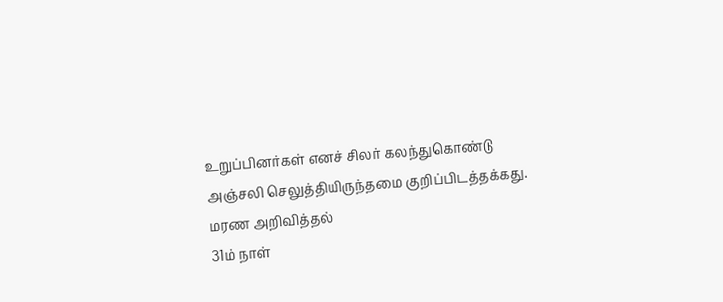உறுப்பினர்கள் எனச் சிலர் கலந்துகொண்டு அஞ்சலி செலுத்தியிருந்தமை குறிப்பிடத்தக்கது.
மரண அறிவித்தல்
31ம் நாள்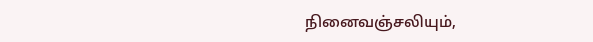நினைவஞ்சலியும்,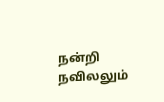நன்றி நவிலலும்